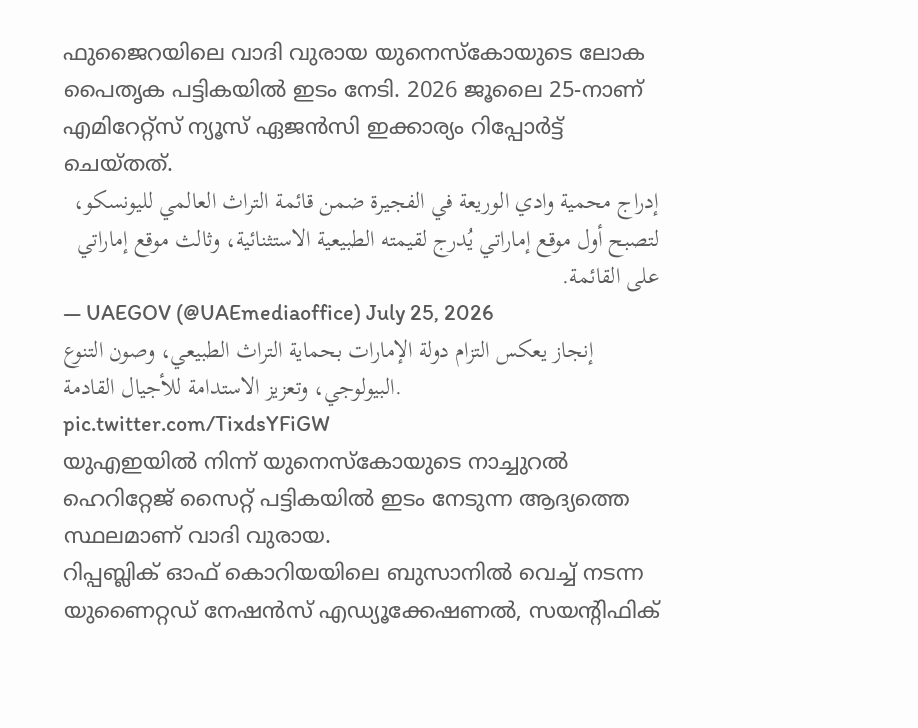ഫുജൈറയിലെ വാദി വുരായ യുനെസ്കോയുടെ ലോക പൈതൃക പട്ടികയിൽ ഇടം നേടി. 2026 ജൂലൈ 25-നാണ് എമിറേറ്റ്സ് ന്യൂസ് ഏജൻസി ഇക്കാര്യം റിപ്പോർട്ട് ചെയ്തത്.
إدراج محمية وادي الوريعة في الفجيرة ضمن قائمة التراث العالمي لليونسكو، لتصبح أول موقع إماراتي يُدرج لقيمته الطبيعية الاستثنائية، وثالث موقع إماراتي على القائمة.
— UAEGOV (@UAEmediaoffice) July 25, 2026
إنجاز يعكس التزام دولة الإمارات بحماية التراث الطبيعي، وصون التنوع البيولوجي، وتعزيز الاستدامة للأجيال القادمة. pic.twitter.com/TixdsYFiGW
യുഎഇയിൽ നിന്ന് യുനെസ്കോയുടെ നാച്ചുറൽ ഹെറിറ്റേജ് സൈറ്റ് പട്ടികയിൽ ഇടം നേടുന്ന ആദ്യത്തെ സ്ഥലമാണ് വാദി വുരായ.
റിപ്പബ്ലിക് ഓഫ് കൊറിയയിലെ ബുസാനിൽ വെച്ച് നടന്ന യുണൈറ്റഡ് നേഷൻസ് എഡ്യൂക്കേഷണൽ, സയന്റിഫിക്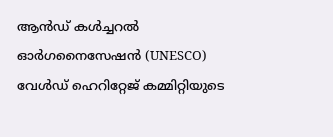ആൻഡ് കൾച്ചറൽ ഓർഗനൈസേഷൻ (UNESCO) വേൾഡ് ഹെറിറ്റേജ് കമ്മിറ്റിയുടെ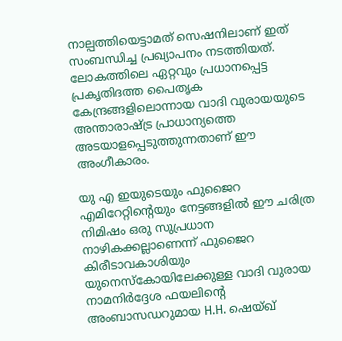നാല്പത്തിയെട്ടാമത് സെഷനിലാണ് ഇത് സംബന്ധിച്ച പ്രഖ്യാപനം നടത്തിയത്. ലോകത്തിലെ ഏറ്റവും പ്രധാനപ്പെട്ട പ്രകൃതിദത്ത പൈതൃക കേന്ദ്രങ്ങളിലൊന്നായ വാദി വുരായയുടെ അന്താരാഷ്ട്ര പ്രാധാന്യത്തെ അടയാളപ്പെടുത്തുന്നതാണ് ഈ അംഗീകാരം.

യു എ ഇയുടെയും ഫുജൈറ എമിറേറ്റിന്റെയും നേട്ടങ്ങളിൽ ഈ ചരിത്ര നിമിഷം ഒരു സുപ്രധാന നാഴികക്കല്ലാണെന്ന് ഫുജൈറ കിരീടാവകാശിയും യുനെസ്കോയിലേക്കുള്ള വാദി വുരായ നാമനിർദ്ദേശ ഫയലിന്റെ അംബാസഡറുമായ H.H. ഷെയ്ഖ്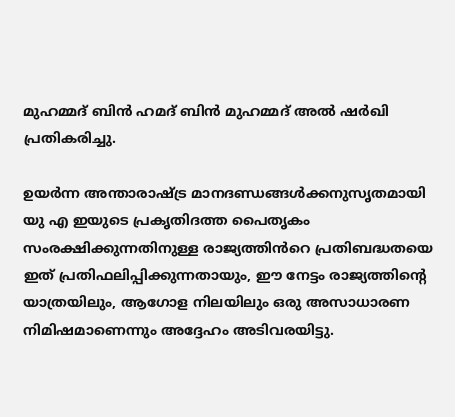മുഹമ്മദ് ബിൻ ഹമദ് ബിൻ മുഹമ്മദ് അൽ ഷർഖി പ്രതികരിച്ചു.

ഉയർന്ന അന്താരാഷ്ട്ര മാനദണ്ഡങ്ങൾക്കനുസൃതമായി യു എ ഇയുടെ പ്രകൃതിദത്ത പൈതൃകം സംരക്ഷിക്കുന്നതിനുള്ള രാജ്യത്തിൻറെ പ്രതിബദ്ധതയെ ഇത് പ്രതിഫലിപ്പിക്കുന്നതായും, ഈ നേട്ടം രാജ്യത്തിന്റെ യാത്രയിലും, ആഗോള നിലയിലും ഒരു അസാധാരണ നിമിഷമാണെന്നും അദ്ദേഹം അടിവരയിട്ടു.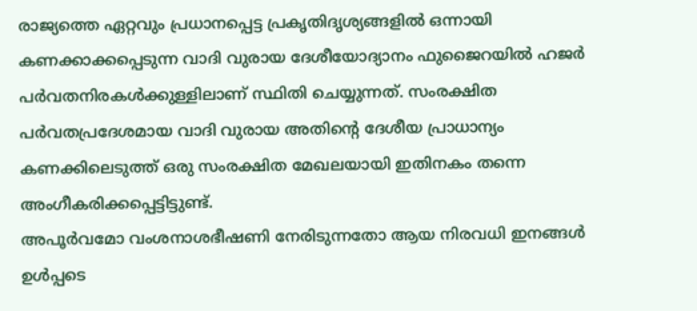രാജ്യത്തെ ഏറ്റവും പ്രധാനപ്പെട്ട പ്രകൃതിദൃശ്യങ്ങളിൽ ഒന്നായി കണക്കാക്കപ്പെടുന്ന വാദി വുരായ ദേശീയോദ്യാനം ഫുജൈറയിൽ ഹജർ പർവതനിരകൾക്കുള്ളിലാണ് സ്ഥിതി ചെയ്യുന്നത്. സംരക്ഷിത പർവതപ്രദേശമായ വാദി വുരായ അതിന്റെ ദേശീയ പ്രാധാന്യം കണക്കിലെടുത്ത് ഒരു സംരക്ഷിത മേഖലയായി ഇതിനകം തന്നെ അംഗീകരിക്കപ്പെട്ടിട്ടുണ്ട്.
അപൂർവമോ വംശനാശഭീഷണി നേരിടുന്നതോ ആയ നിരവധി ഇനങ്ങൾ ഉൾപ്പടെ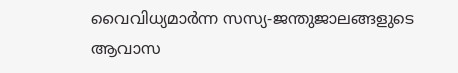വൈവിധ്യമാർന്ന സസ്യ-ജന്തുജാലങ്ങളുടെ ആവാസ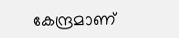കേന്ദ്രമാണ്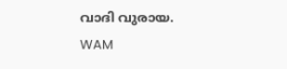വാദി വുരായ.
WAM